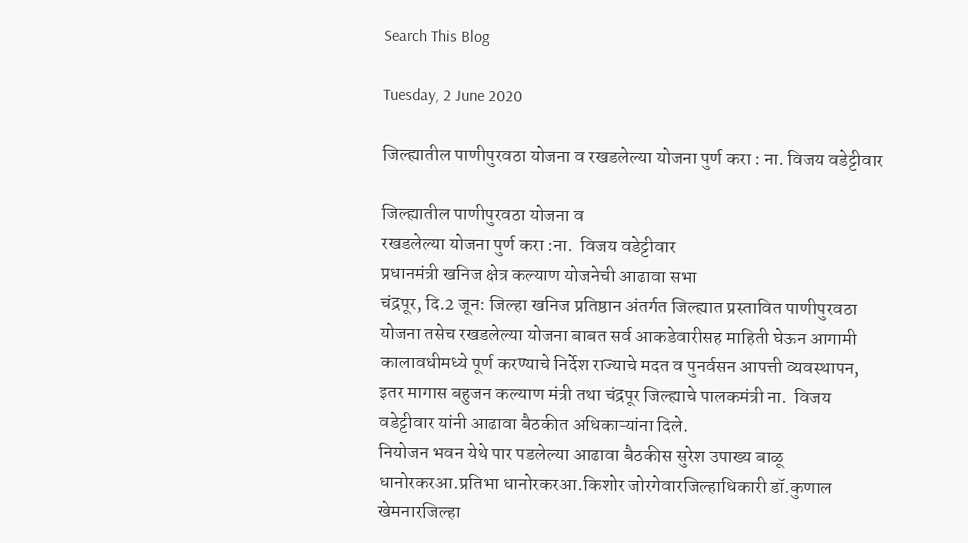Search This Blog

Tuesday, 2 June 2020

जिल्ह्यातील पाणीपुरवठा योजना व रखडलेल्या योजना पुर्ण करा : ना. विजय वडेट्टीवार

जिल्ह्यातील पाणीपुरवठा योजना व
रखडलेल्या योजना पुर्ण करा :ना.  विजय वडेट्टीवार
प्रधानमंत्री खनिज क्षेत्र कल्याण योजनेची आढावा सभा
चंद्रपूर, दि.2 जून: जिल्हा खनिज प्रतिष्ठान अंतर्गत जिल्ह्यात प्रस्तावित पाणीपुरवठा योजना तसेच रखडलेल्या योजना बाबत सर्व आकडेवारीसह माहिती घेऊन आगामी कालावधीमध्ये पूर्ण करण्याचे निर्देश राज्याचे मदत व पुनर्वसन आपत्ती व्यवस्थापन,  इतर मागास बहुजन कल्याण मंत्री तथा चंद्रपूर जिल्ह्याचे पालकमंत्री ना.  विजय वडेट्टीवार यांनी आढावा बैठकीत अधिकाऱ्यांना दिले.
नियोजन भवन येथे पार पडलेल्या आढावा बैठकीस सुरेश उपाख्य बाळू धानोरकरआ.प्रतिभा धानोरकरआ.किशोर जोरगेवारजिल्हाधिकारी डॉ.कुणाल खेमनारजिल्हा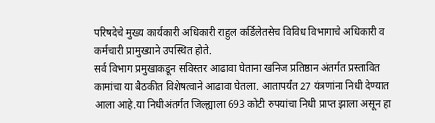परिषदेचे मुख्य कार्यकारी अधिकारी राहुल कर्डिलेतसेच विविध विभागाचे अधिकारी व कर्मचारी प्रामुख्याने उपस्थित होते.
सर्व विभाग प्रमुखाकडून सविस्तर आढावा घेताना खनिज प्रतिष्ठान अंतर्गत प्रस्तावित कामांचा या बैठकीत विशेषत्वाने आढावा घेतला. आतापर्यंत 27 यंत्रणांना निधी देण्यात आला आहे.या निधीअंतर्गत जिल्ह्याला 693 कोटी रुपयांचा निधी प्राप्त झाला असून हा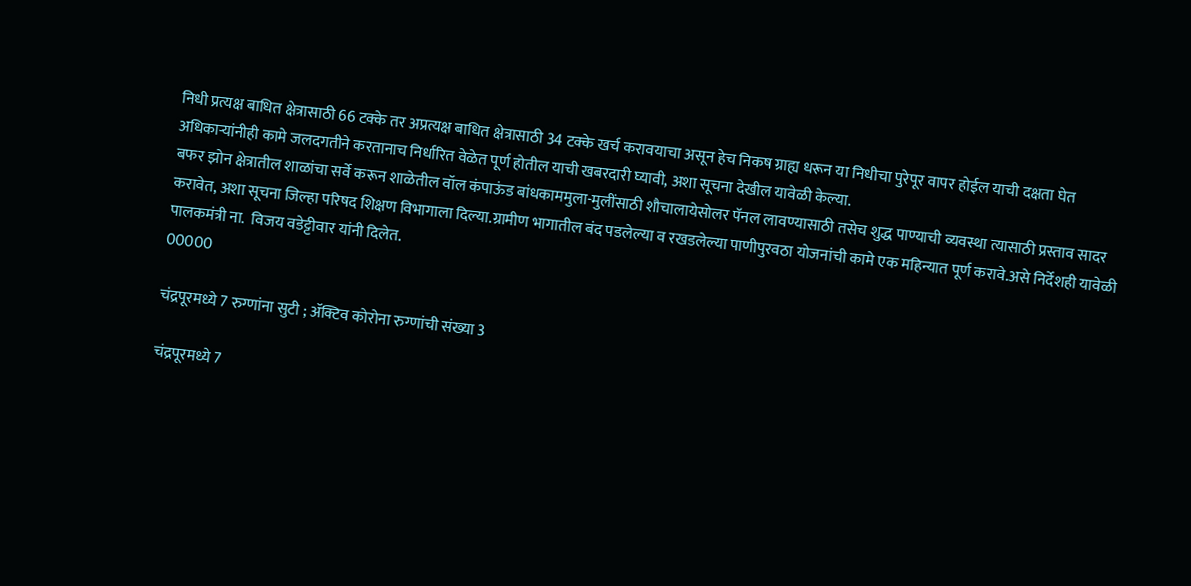निधी प्रत्यक्ष बाधित क्षेत्रासाठी 66 टक्के तर अप्रत्यक्ष बाधित क्षेत्रासाठी 34 टक्के खर्च करावयाचा असून हेच निकष ग्राह्य धरून या निधीचा पुरेपूर वापर होईल याची दक्षता घेत अधिकाऱ्यांनीही कामे जलदगतीने करतानाच निर्धारित वेळेत पूर्ण होतील याची खबरदारी घ्यावी, अशा सूचना देखील यावेळी केल्या.
बफर झोन क्षेत्रातील शाळांचा सर्वे करून शाळेतील वॉल कंपाऊंड बांधकाममुला-मुलींसाठी शौचालायेसोलर पॅनल लावण्यासाठी तसेच शुद्ध पाण्याची व्यवस्था त्यासाठी प्रस्ताव सादर करावेत, अशा सूचना जिल्हा परिषद शिक्षण विभागाला दिल्या.ग्रामीण भागातील बंद पडलेल्या व रखडलेल्या पाणीपुरवठा योजनांची कामे एक महिन्यात पूर्ण करावे.असे निर्देशही यावेळी पालकमंत्री ना.  विजय वडेट्टीवार यांनी दिलेत.
00000

चंद्रपूरमध्ये 7 रुग्णांना सुटी ; ॲक्टिव कोरोना रुग्णांची संख्या 3

चंद्रपूरमध्ये 7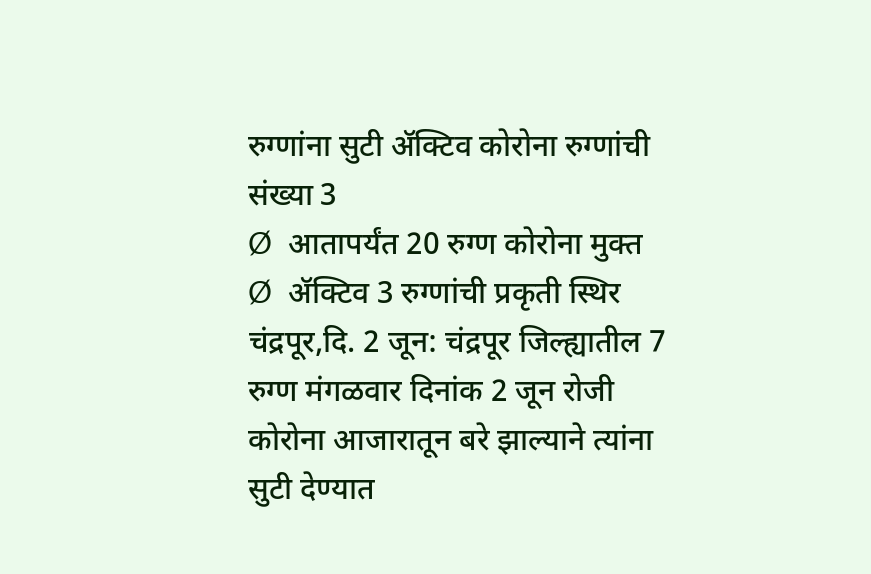रुग्णांना सुटी ॲक्टिव कोरोना रुग्णांची संख्या 3
Ø  आतापर्यंत 20 रुग्ण कोरोना मुक्त
Ø  ॲक्टिव 3 रुग्णांची प्रकृती स्थिर
चंद्रपूर,दि. 2 जून: चंद्रपूर जिल्ह्यातील 7 रुग्ण मंगळवार दिनांक 2 जून रोजी कोरोना आजारातून बरे झाल्याने त्यांना सुटी देण्यात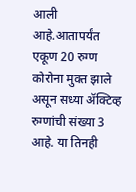आली आहे.आतापर्यंत एकूण 20 रुग्ण कोरोना मुक्त झाले असून सध्या ॲक्टिव्ह रुग्णांची संख्या 3 आहे. या तिनही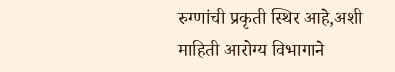रुग्णांची प्रकृती स्थिर आहे,अशी माहिती आरोग्य विभागाने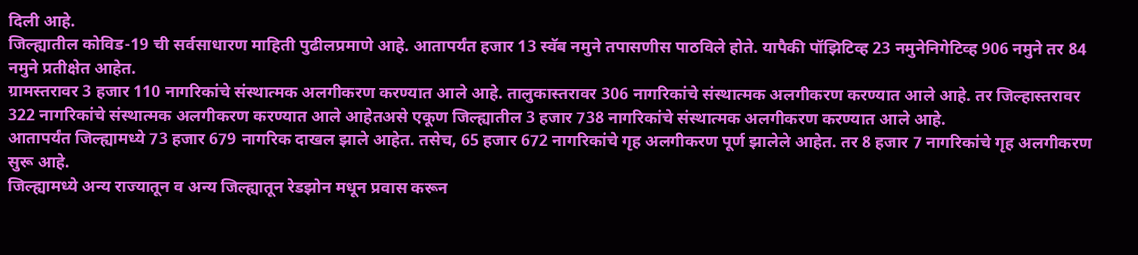दिली आहे.
जिल्ह्यातील कोविड-19 ची सर्वसाधारण माहिती पुढीलप्रमाणे आहे. आतापर्यंत हजार 13 स्वॅब नमुने तपासणीस पाठविले होते. यापैकी पॉझिटिव्ह 23 नमुनेनिगेटिव्ह 906 नमुने तर 84 नमुने प्रतीक्षेत आहेत.
ग्रामस्तरावर 3 हजार 110 नागरिकांचे संस्थात्मक अलगीकरण करण्यात आले आहे. तालुकास्तरावर 306 नागरिकांचे संस्थात्मक अलगीकरण करण्यात आले आहे. तर जिल्हास्तरावर 322 नागरिकांचे संस्थात्मक अलगीकरण करण्यात आले आहेतअसे एकूण जिल्ह्यातील 3 हजार 738 नागरिकांचे संस्थात्मक अलगीकरण करण्यात आले आहे.
आतापर्यंत जिल्ह्यामध्ये 73 हजार 679 नागरिक दाखल झाले आहेत. तसेच, 65 हजार 672 नागरिकांचे गृह अलगीकरण पूर्ण झालेले आहेत. तर 8 हजार 7 नागरिकांचे गृह अलगीकरण सुरू आहे.
जिल्ह्यामध्ये अन्य राज्यातून व अन्य जिल्ह्यातून रेडझोन मधून प्रवास करून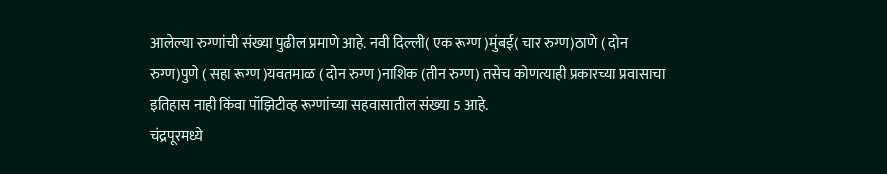आलेल्या रुग्णांची संख्या पुढील प्रमाणे आहे. नवी दिल्ली( एक रूग्ण )मुंबई( चार रुग्ण)ठाणे ( दोन रुग्ण)पुणे ( सहा रूग्ण )यवतमाळ ( दोन रुग्ण )नाशिक (तीन रुग्ण) तसेच कोणत्याही प्रकारच्या प्रवासाचा इतिहास नाही किंवा पॉझिटीव्ह रूग्णांच्या सहवासातील संख्या 5 आहे.
चंद्रपूरमध्ये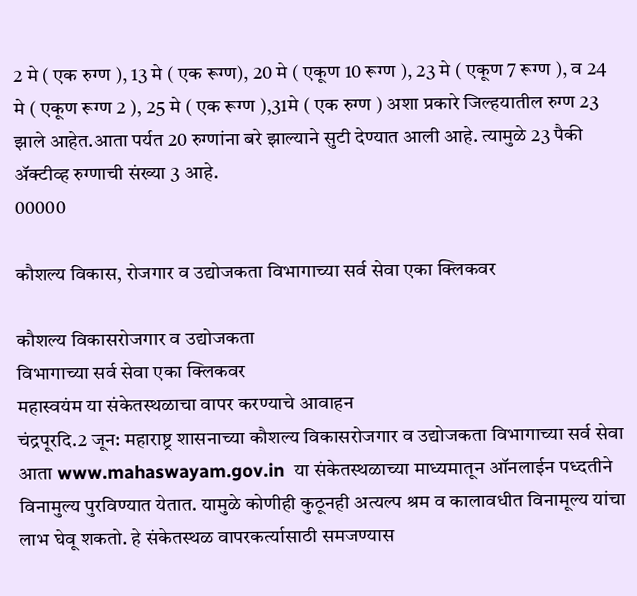2 मे ( एक रुग्ण ), 13 मे ( एक रूग्ण), 20 मे ( एकूण 10 रूग्ण ), 23 मे ( एकूण 7 रूग्ण ), व 24 मे ( एकूण रूग्ण 2 ), 25 मे ( एक रूग्ण ),31मे ( एक रुग्ण ) अशा प्रकारे जिल्हयातील रुग्ण 23 झाले आहेत.आता पर्यत 20 रुग्णांना बरे झाल्याने सुटी देण्यात आली आहे. त्यामुळे 23 पैकी ॲक्टीव्ह रुग्णाची संख्या 3 आहे.
00000

कौशल्य विकास, रोजगार व उद्योजकता विभागाच्या सर्व सेवा एका क्लिकवर

कौशल्य विकासरोजगार व उद्योजकता
विभागाच्या सर्व सेवा एका क्लिकवर
महास्वयंम या संकेतस्थळाचा वापर करण्याचे आवाहन
चंद्रपूरदि.2 जून: महाराष्ट्र शासनाच्या कौशल्य विकासरोजगार व उद्योजकता विभागाच्या सर्व सेवा आता www.mahaswayam.gov.in  या संकेतस्थळाच्या माध्यमातून ऑनलाईन पध्दतीने विनामुल्य पुरविण्यात येतात. यामुळे कोणीही कुठूनही अत्यल्प श्रम व कालावधीत विनामूल्य यांचा लाभ घेवू शकतो. हे संकेतस्थळ वापरकर्त्यासाठी समजण्यास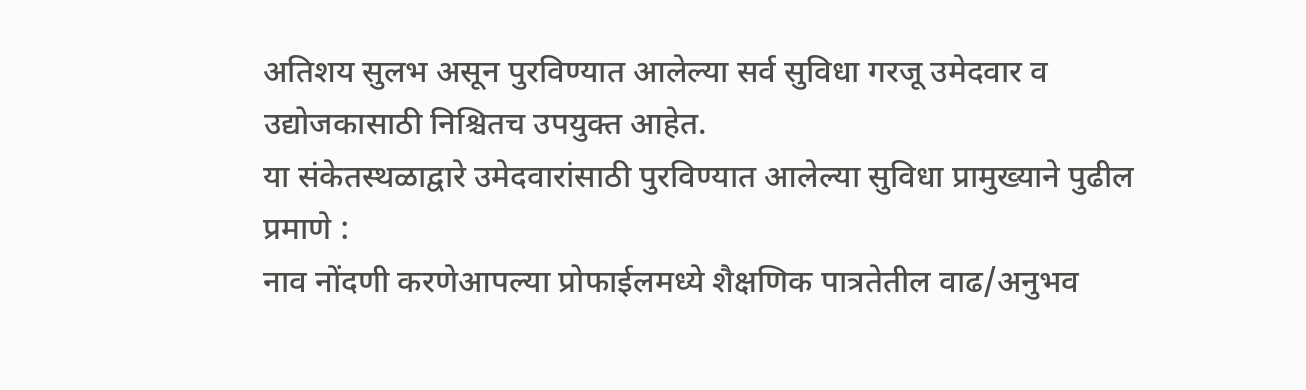अतिशय सुलभ असून पुरविण्यात आलेल्या सर्व सुविधा गरजू उमेदवार व उद्योजकासाठी निश्चितच उपयुक्त आहेत.
या संकेतस्थळाद्वारे उमेदवारांसाठी पुरविण्यात आलेल्या सुविधा प्रामुख्याने पुढील प्रमाणे :
नाव नोंदणी करणेआपल्या प्रोफाईलमध्ये शैक्षणिक पात्रतेतील वाढ/अनुभव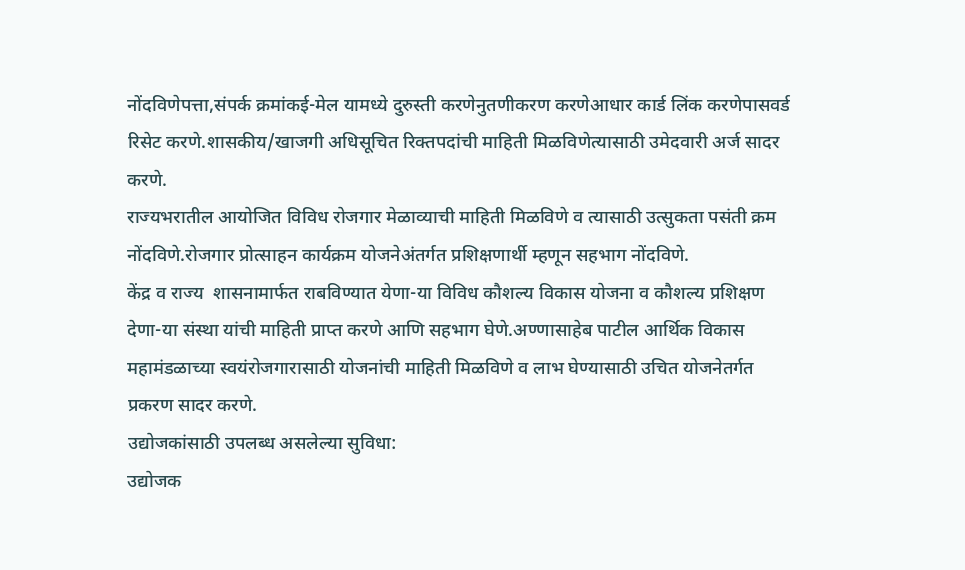नोंदविणेपत्ता,संपर्क क्रमांकई-मेल यामध्ये दुरुस्ती करणेनुतणीकरण करणेआधार कार्ड लिंक करणेपासवर्ड रिसेट करणे.शासकीय/खाजगी अधिसूचित रिक्तपदांची माहिती मिळविणेत्यासाठी उमेदवारी अर्ज सादर करणे.
राज्यभरातील आयोजित विविध रोजगार मेळाव्याची माहिती मिळविणे व त्यासाठी उत्सुकता पसंती क्रम नोंदविणे.रोजगार प्रोत्साहन कार्यक्रम योजनेअंतर्गत प्रशिक्षणार्थी म्हणून सहभाग नोंदविणे.
केंद्र व राज्य  शासनामार्फत राबविण्यात येणा-या विविध कौशल्य विकास योजना व कौशल्य प्रशिक्षण देणा-या संस्था यांची माहिती प्राप्त करणे आणि सहभाग घेणे.अण्णासाहेब पाटील आर्थिक विकास महामंडळाच्या स्वयंरोजगारासाठी योजनांची माहिती मिळविणे व लाभ घेण्यासाठी उचित योजनेतर्गत प्रकरण सादर करणे.
उद्योजकांसाठी उपलब्ध असलेल्या सुविधा:
उद्योजक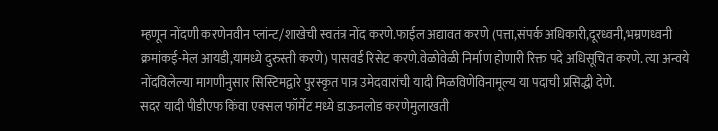म्हणून नोंदणी करणेनवीन प्लांन्ट/शाखेची स्वतंत्र नोंद करणे.फाईल अद्यावत करणे (पत्ता,संपर्क अधिकारी,दूरध्वनी,भम्रणध्वनी क्रमांकई-मेल आयडी,यामध्ये दुरुस्ती करणे) पासवर्ड रिसेट करणे.वेळोवेळी निर्माण होणारी रिक्त पदे अधिसूचित करणे. त्या अन्वये नोंदविलेल्या मागणीनुसार सिस्टिमद्वारे पुरस्कृत पात्र उमेदवारांची यादी मिळविणेविनामूल्य या पदाची प्रसिद्धी देणे.
सदर यादी पीडीएफ किंवा एक्सल फॉर्मेट मध्ये डाऊनलोड करणेमुलाखती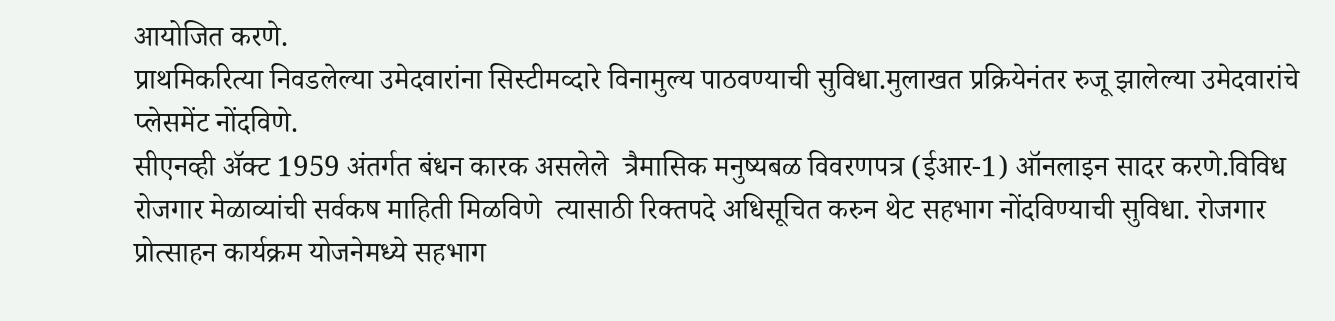आयोजित करणे.
प्राथमिकरित्या निवडलेल्या उमेदवारांना सिस्टीमव्दारे विनामुल्य पाठवण्याची सुविधा.मुलाखत प्रक्रियेनंतर रुजू झालेल्या उमेदवारांचे प्लेसमेंट नोंदविणे.
सीएनव्ही ॲक्ट 1959 अंतर्गत बंधन कारक असलेले  त्रैमासिक मनुष्यबळ विवरणपत्र (ईआर-1) ऑनलाइन सादर करणे.विविध रोजगार मेळाव्यांची सर्वकष माहिती मिळविणे  त्यासाठी रिक्तपदे अधिसूचित करुन थेट सहभाग नोंदविण्याची सुविधा. रोजगार प्रोत्साहन कार्यक्रम योजनेमध्ये सहभाग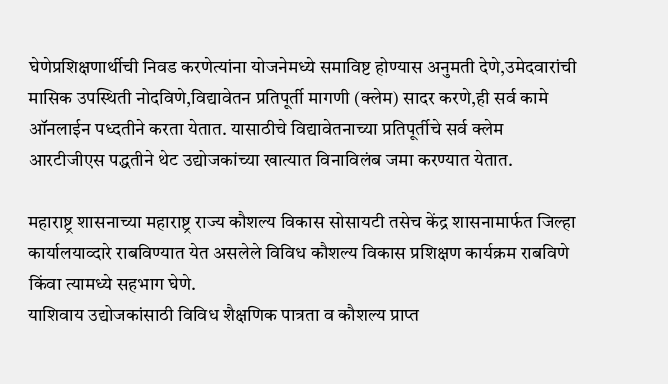घेणेप्रशिक्षणार्थीची निवड करणेत्यांना योजनेमध्ये समाविष्ट होण्यास अनुमती देणे,उमेदवारांची मासिक उपस्थिती नोदविणे,विद्यावेतन प्रतिपूर्ती मागणी (क्लेम) सादर करणे,ही सर्व कामे ऑनलाईन पध्दतीने करता येतात. यासाठीचे विद्यावेतनाच्या प्रतिपूर्तीचे सर्व क्लेम आरटीजीएस पद्धतीने थेट उद्योजकांच्या खात्यात विनाविलंब जमा करण्यात येतात.

महाराष्ट्र शासनाच्या महाराष्ट्र राज्य कौशल्य विकास सोसायटी तसेच केंद्र शासनामार्फत जिल्हा कार्यालयाव्दारे राबविण्यात येत असलेले विविध कौशल्य विकास प्रशिक्षण कार्यक्रम राबविणे किंवा त्यामध्ये सहभाग घेणे.
याशिवाय उद्योजकांसाठी विविध शैक्षणिक पात्रता व कौशल्य प्राप्त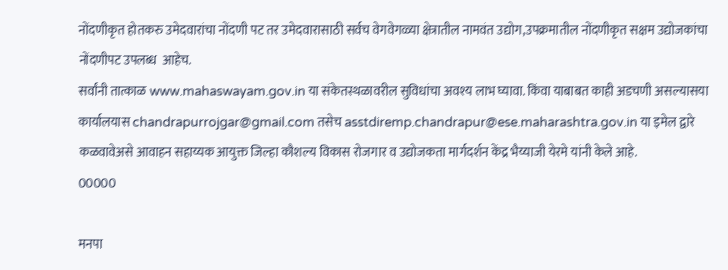नोंदणीकृत होतकरु उमेदवारांचा नोंदणी पट तर उमेदवारासाठी सर्वच वेगवेगळ्या क्षेत्रातील नामवंत उद्योग,उपक्रमातील नोंदणीकृत सक्षम उद्योजकांचा नोंदणीपट उपलब्ध  आहेच.
सर्वांनी तात्काळ www.mahaswayam.gov.in या संकेतस्थळावरील सुविधांचा अवश्य लाभ घ्यावा. किंवा याबाबत काही अडचणी असल्यासया कार्यालयास chandrapurrojgar@gmail.com तसेच asstdiremp.chandrapur@ese.maharashtra.gov.in या इमेल द्वारे कळवावेअसे आवाहन सहाय्यक आयुक्त जिल्हा कौशल्य विकास रोजगार व उद्योजकता मार्गदर्शन केंद्र भैय्याजी येरमे यांनी केले आहे.
00000

मनपा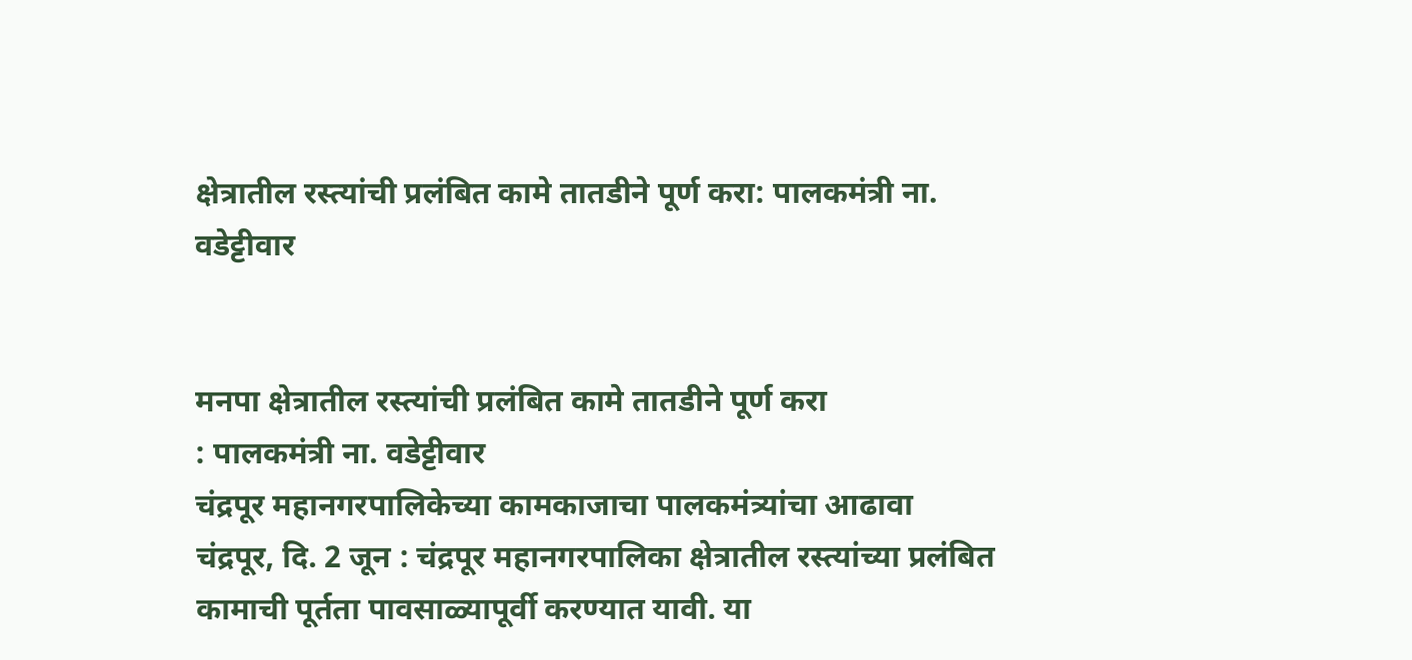क्षेत्रातील रस्त्यांची प्रलंबित कामे तातडीने पूर्ण करा: पालकमंत्री ना. वडेट्टीवार


मनपा क्षेत्रातील रस्त्यांची प्रलंबित कामे तातडीने पूर्ण करा
: पालकमंत्री ना. वडेट्टीवार
चंद्रपूर महानगरपालिकेच्या कामकाजाचा पालकमंत्र्यांचा आढावा
चंद्रपूर, दि. 2 जून : चंद्रपूर महानगरपालिका क्षेत्रातील रस्त्यांच्या प्रलंबित कामाची पूर्तता पावसाळ्यापूर्वी करण्यात यावी. या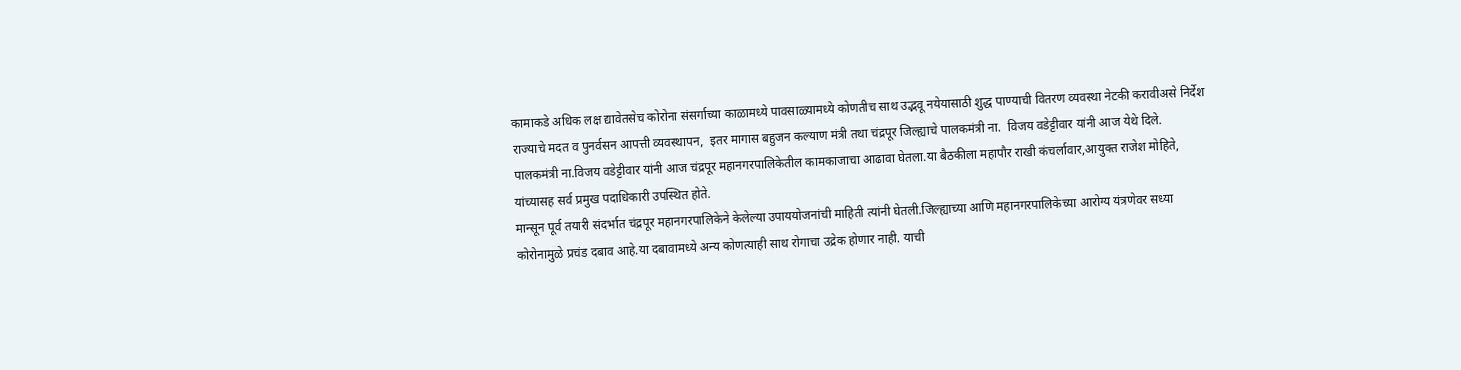कामाकडे अधिक लक्ष द्यावेतसेच कोरोना संसर्गाच्या काळामध्ये पावसाळ्यामध्ये कोणतीच साथ उद्भवू नयेयासाठी शुद्ध पाण्याची वितरण व्यवस्था नेटकी करावीअसे निर्देश राज्याचे मदत व पुनर्वसन आपत्ती व्यवस्थापन,  इतर मागास बहुजन कल्याण मंत्री तथा चंद्रपूर जिल्ह्याचे पालकमंत्री ना.  विजय वडेट्टीवार यांनी आज येथे दिले.
पालकमंत्री ना.विजय वडेट्टीवार यांनी आज चंद्रपूर महानगरपालिकेतील कामकाजाचा आढावा घेतला.या बैठकीला महापौर राखी कंचर्लावार,आयुक्त राजेश मोहिते, यांच्यासह सर्व प्रमुख पदाधिकारी उपस्थित होते.
मान्सून पूर्व तयारी संदर्भात चंद्रपूर महानगरपालिकेने केलेल्या उपाययोजनांची माहिती त्यांनी घेतली.जिल्ह्याच्या आणि महानगरपालिकेच्या आरोग्य यंत्रणेवर सध्या कोरोनामुळे प्रचंड दबाव आहे.या दबावामध्ये अन्य कोणत्याही साथ रोगाचा उद्रेक होणार नाही. याची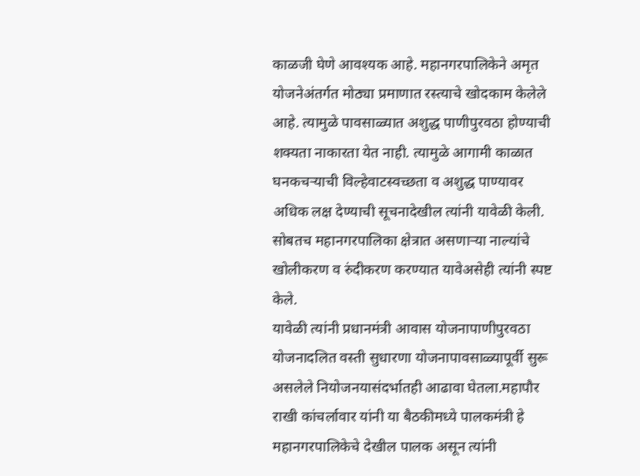काळजी घेणे आवश्यक आहे. महानगरपालिकेने अमृत योजनेअंतर्गत मोठ्या प्रमाणात रस्त्याचे खोदकाम केलेले आहे. त्यामुळे पावसाळ्यात अशुद्ध पाणीपुरवठा होण्याची शक्यता नाकारता येत नाही. त्यामुळे आगामी काळात घनकचऱ्याची विल्हेवाटस्वच्छता व अशुद्ध पाण्यावर अधिक लक्ष देण्याची सूचनादेखील त्यांनी यावेळी केली. सोबतच महानगरपालिका क्षेत्रात असणाऱ्या नाल्यांचे खोलीकरण व रुंदीकरण करण्यात यावेअसेही त्यांनी स्पष्ट केले.
यावेळी त्यांनी प्रधानमंत्री आवास योजनापाणीपुरवठा योजनादलित वस्ती सुधारणा योजनापावसाळ्यापूर्वी सुरू असलेले नियोजनयासंदर्भातही आढावा घेतला.महापौर राखी कांचर्लावार यांनी या बैठकीमध्ये पालकमंत्री हे महानगरपालिकेचे देखील पालक असून त्यांनी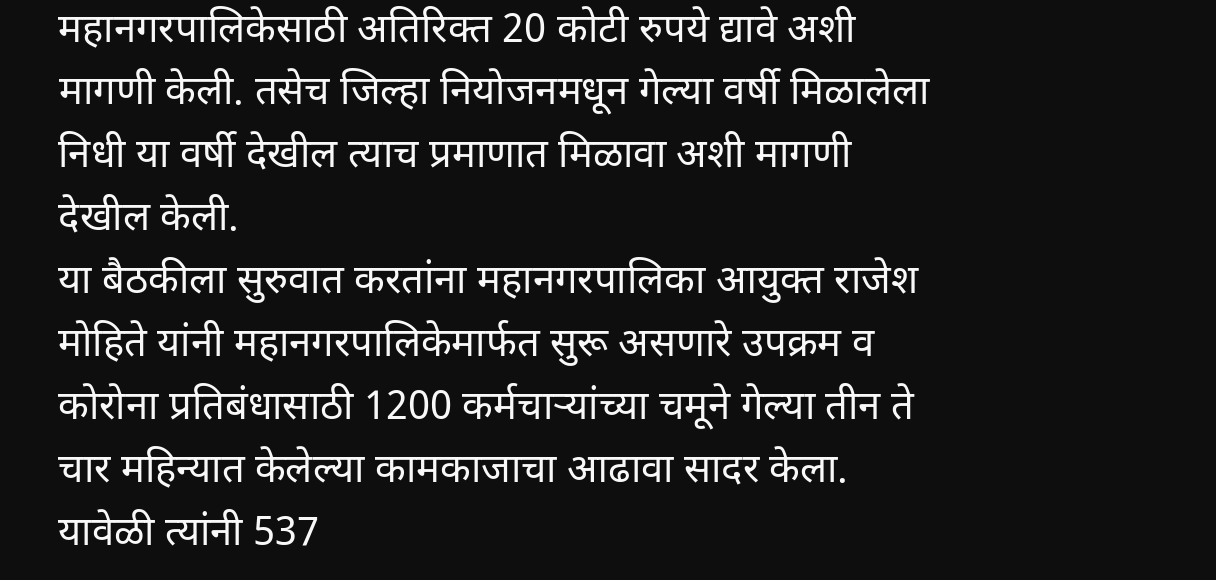महानगरपालिकेसाठी अतिरिक्त 20 कोटी रुपये द्यावे अशी मागणी केली. तसेच जिल्हा नियोजनमधून गेल्या वर्षी मिळालेला निधी या वर्षी देखील त्याच प्रमाणात मिळावा अशी मागणी देखील केली.
या बैठकीला सुरुवात करतांना महानगरपालिका आयुक्त राजेश मोहिते यांनी महानगरपालिकेमार्फत सुरू असणारे उपक्रम व कोरोना प्रतिबंधासाठी 1200 कर्मचाऱ्यांच्या चमूने गेल्या तीन ते चार महिन्यात केलेल्या कामकाजाचा आढावा सादर केला. यावेळी त्यांनी 537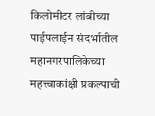किलोमीटर लांबीच्या पाईपलाईन संदर्भातील महानगरपालिकेच्या महत्त्वाकांक्षी प्रकल्पाची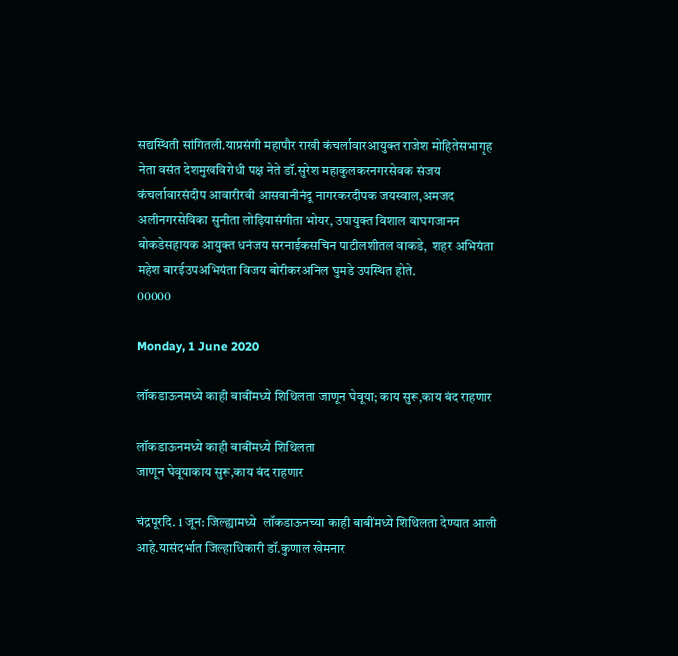सद्यस्थिती सांगितली.याप्रसंगी महापौर राखी कंचर्लावारआयुक्त राजेश मोहितेसभागृह नेता वसंत देशमुखविरोधी पक्ष नेते डॉ.सुरेश महाकुलकरनगरसेवक संजय कंचर्लावारसंदीप आवारीरवी आसवानीनंदू नागरकरदीपक जयस्वाल,अमजद अलीनगरसेविका सुनीता लोढ़ियासंगीता भोयर, उपायुक्त विशाल वाघगजानन बोकडेसहायक आयुक्त धनंजय सरनाईकसचिन पाटीलशीतल वाकडे,  शहर अभियंता महेश बारईउपअभियंता विजय बोरीकरअनिल घुमडे उपस्थित होते.
00000

Monday, 1 June 2020

लॉकडाऊनमध्ये काही बाबींमध्ये शिथिलता जाणून घेवूया; काय सुरू,काय बंद राहणार

लॉकडाऊनमध्ये काही बाबींमध्ये शिथिलता
जाणून घेवूयाकाय सुरू,काय बंद राहणार

चंद्रपूरदि. 1 जून: जिल्ह्यामध्ये  लॉकडाऊनच्या काही बाबींमध्ये शिथिलता देण्यात आली आहे.यासंदर्भात जिल्हाधिकारी डॉ.कुणाल खेमनार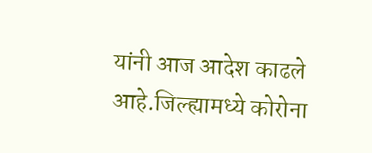यांनी आज आदेश काढले आहे.जिल्ह्यामध्ये कोरोना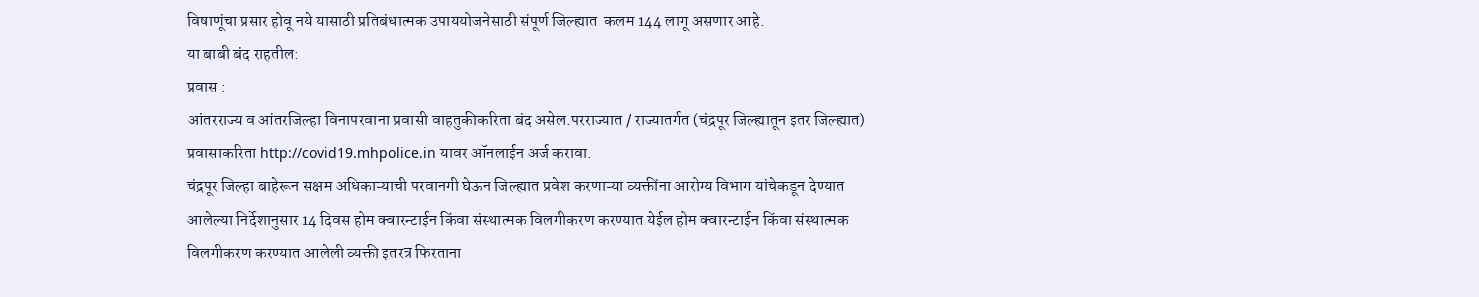विषाणूंचा प्रसार होवू नये यासाठी प्रतिबंधात्मक उपाययोजनेसाठी संपूर्ण जिल्ह्यात  कलम 144 लागू असणार आहे.
या बाबी बंद राहतील:
प्रवास :
आंतरराज्य व आंतरजिल्हा विनापरवाना प्रवासी वाहतुकीकरिता बंद असेल.परराज्यात / राज्यातर्गत (चंद्रपूर जिल्ह्यातून इतर जिल्ह्यात) प्रवासाकरिता http://covid19.mhpolice.in यावर ऑनलाईन अर्ज करावा.
चंद्रपूर जिल्हा बाहेरून सक्षम अधिकाऱ्याची परवानगी घेऊन जिल्ह्यात प्रवेश करणाऱ्या व्यक्तींना आरोग्य विभाग यांचेकडून देण्यात आलेल्या निर्देशानुसार 14 दिवस होम क्वारन्टाईन किंवा संस्थात्मक विलगीकरण करण्यात येईल होम क्वारन्टाईन किंवा संस्थात्मक विलगीकरण करण्यात आलेली व्यक्ती इतरत्र फिरताना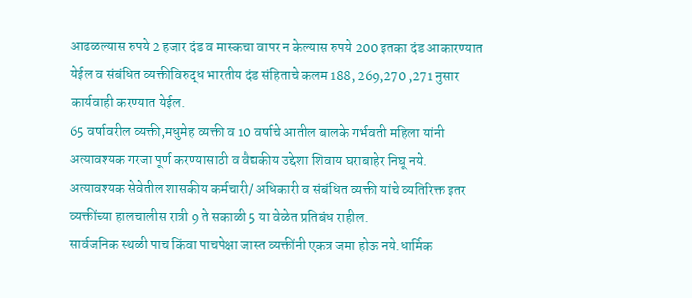आढळल्यास रुपये 2 हजार दंड व मास्कचा वापर न केल्यास रुपये 200 इतका दंड आकारण्यात येईल व संबंधित व्यक्तीविरुद्ध भारतीय दंड संहिताचे कलम 188, 269,270 ,271 नुसार कार्यवाही करण्यात येईल.
65 वर्षावरील व्यक्ती,मधुमेह व्यक्ती व 10 वर्षाचे आतील बालके गर्भवती महिला यांनी अत्यावश्यक गरजा पूर्ण करण्यासाठी व वैद्यकीय उद्देशा शिवाय घराबाहेर निघू नये.
अत्यावश्यक सेवेतील शासकीय कर्मचारी/ अधिकारी व संबंधित व्यक्ती यांचे व्यतिरिक्त इतर व्यक्तींच्या हालचालीस रात्री 9 ते सकाळी 5 या वेळेत प्रतिबंध राहील.
सार्वजनिक स्थळी पाच किंवा पाचपेक्षा जास्त व्यक्तींनी एकत्र जमा होऊ नये.धार्मिक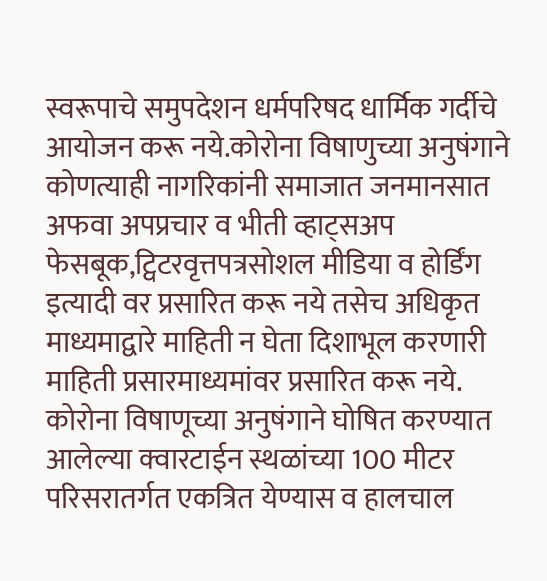स्वरूपाचे समुपदेशन धर्मपरिषद धार्मिक गर्दीचे आयोजन करू नये.कोरोना विषाणुच्या अनुषंगाने कोणत्याही नागरिकांनी समाजात जनमानसात अफवा अपप्रचार व भीती व्हाट्सअप फेसबूक,ट्विटरवृत्तपत्रसोशल मीडिया व होर्डिंग इत्यादी वर प्रसारित करू नये तसेच अधिकृत माध्यमाद्वारे माहिती न घेता दिशाभूल करणारी माहिती प्रसारमाध्यमांवर प्रसारित करू नये.
कोरोना विषाणूच्या अनुषंगाने घोषित करण्यात आलेल्या क्वारटाईन स्थळांच्या 100 मीटर परिसरातर्गत एकत्रित येण्यास व हालचाल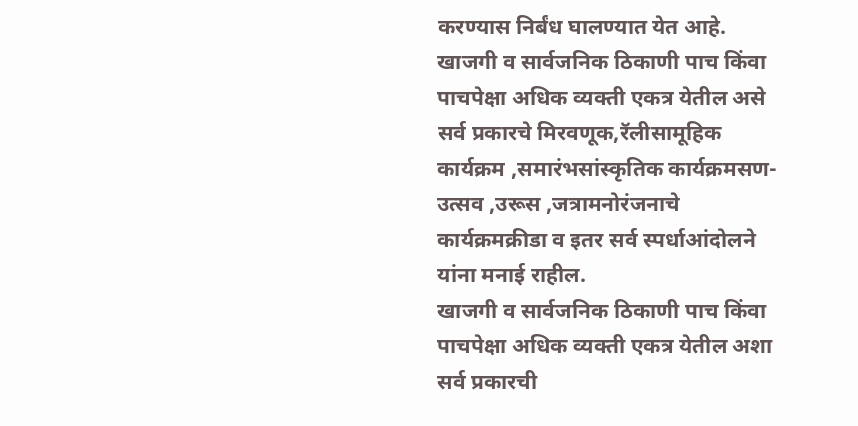करण्यास निर्बंध घालण्यात येत आहे.
खाजगी व सार्वजनिक ठिकाणी पाच किंवा पाचपेक्षा अधिक व्यक्ती एकत्र येतील असे सर्व प्रकारचे मिरवणूक,रॅलीसामूहिक कार्यक्रम ,समारंभसांस्कृतिक कार्यक्रमसण-उत्सव ,उरूस ,जत्रामनोरंजनाचे कार्यक्रमक्रीडा व इतर सर्व स्पर्धाआंदोलने यांना मनाई राहील.
खाजगी व सार्वजनिक ठिकाणी पाच किंवा पाचपेक्षा अधिक व्यक्ती एकत्र येतील अशा सर्व प्रकारची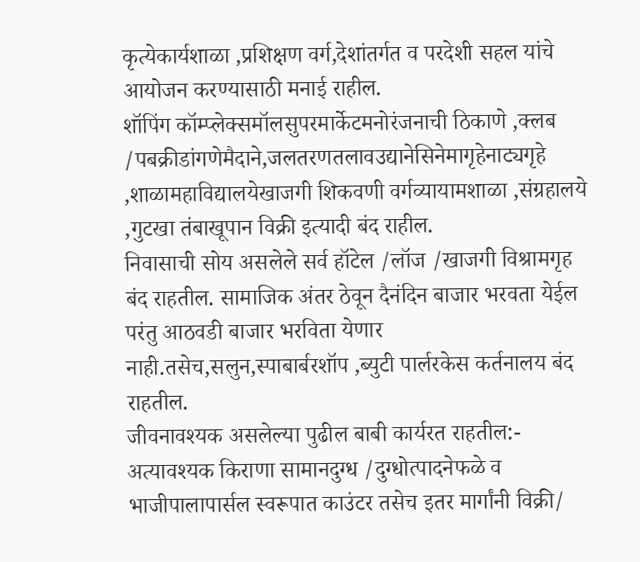कृत्येकार्यशाळा ,प्रशिक्षण वर्ग,देशांतर्गत व परदेशी सहल यांचे आयोजन करण्यासाठी मनाई राहील.
शॉपिंग कॉम्प्लेक्समॉलसुपरमार्केटमनोरंजनाची ठिकाणे ,क्लब /पबक्रीडांगणेमैदाने,जलतरणतलावउद्यानेसिनेमागृहेनाट्यगृहे ,शाळामहाविद्यालयेखाजगी शिकवणी वर्गव्यायामशाळा ,संग्रहालये ,गुटखा तंबाखूपान विक्री इत्यादी बंद राहील.
निवासाची सोय असलेले सर्व हॉटेल /लॉज /खाजगी विश्रामगृह बंद राहतील. सामाजिक अंतर ठेवून दैनंदिन बाजार भरवता येईल परंतु आठवडी बाजार भरविता येणार नाही.तसेच,सलुन,स्पाबार्बरशॉप ,ब्युटी पार्लरकेस कर्तनालय बंद राहतील.
जीवनावश्यक असलेल्या पुढील बाबी कार्यरत राहतील:-
अत्यावश्यक किराणा सामानदुग्ध /दुग्धोत्पादनेफळे व भाजीपालापार्सल स्वरूपात काउंटर तसेच इतर मार्गांनी विक्री/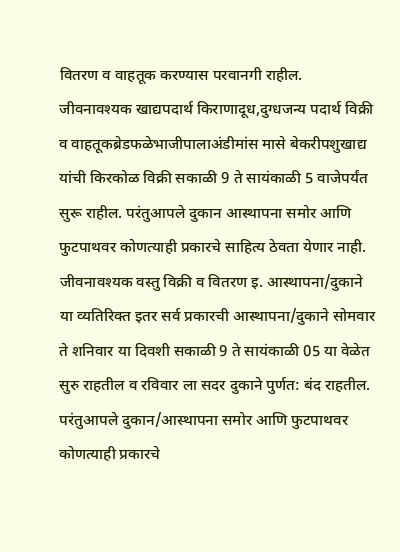वितरण व वाहतूक करण्यास परवानगी राहील.
जीवनावश्यक खाद्यपदार्थ किराणादूध,दुग्धजन्य पदार्थ विक्री व वाहतूकब्रेडफळेभाजीपालाअंडीमांस मासे बेकरीपशुखाद्य यांची किरकोळ विक्री सकाळी 9 ते सायंकाळी 5 वाजेपर्यंत सुरू राहील. परंतुआपले दुकान आस्थापना समोर आणि फुटपाथवर कोणत्याही प्रकारचे साहित्य ठेवता येणार नाही.
जीवनावश्यक वस्तु विक्री व वितरण इ. आस्थापना/दुकाने या व्यतिरिक्त इतर सर्व प्रकारची आस्थापना/दुकाने सोमवार ते शनिवार या दिवशी सकाळी 9 ते सायंकाळी 05 या वेळेत सुरु राहतील व रविवार ला सदर दुकाने पुर्णत: बंद राहतील. परंतुआपले दुकान/आस्थापना समोर आणि फुटपाथवर कोणत्याही प्रकारचे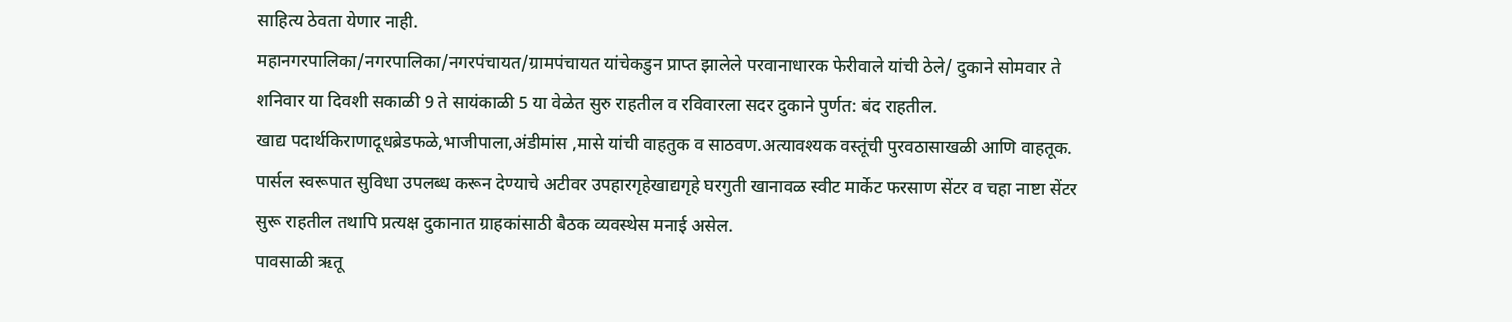साहित्य ठेवता येणार नाही.
महानगरपालिका/नगरपालिका/नगरपंचायत/ग्रामपंचायत यांचेकडुन प्राप्त झालेले परवानाधारक फेरीवाले यांची ठेले/ दुकाने सोमवार ते शनिवार या दिवशी सकाळी 9 ते सायंकाळी 5 या वेळेत सुरु राहतील व रविवारला सदर दुकाने पुर्णत: बंद राहतील.
खाद्य पदार्थकिराणादूधब्रेडफळे,भाजीपाला,अंडीमांस ,मासे यांची वाहतुक व साठवण.अत्यावश्यक वस्तूंची पुरवठासाखळी आणि वाहतूक. पार्सल स्वरूपात सुविधा उपलब्ध करून देण्याचे अटीवर उपहारगृहेखाद्यगृहे घरगुती खानावळ स्वीट मार्केट फरसाण सेंटर व चहा नाष्टा सेंटर सुरू राहतील तथापि प्रत्यक्ष दुकानात ग्राहकांसाठी बैठक व्यवस्थेस मनाई असेल.
पावसाळी ऋतू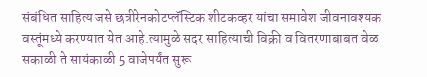संबंधित साहित्य जसे छत्रीरेनकोटप्लॅस्टिक शीटकव्हर यांचा समावेश जीवनावश्यक वस्तूंमध्ये करण्यात येत आहे.त्यामुळे सदर साहित्याची विक्री व वितरणाबाबत वेळ सकाळी ते सायंकाळी 5 वाजेपर्यंत सुरू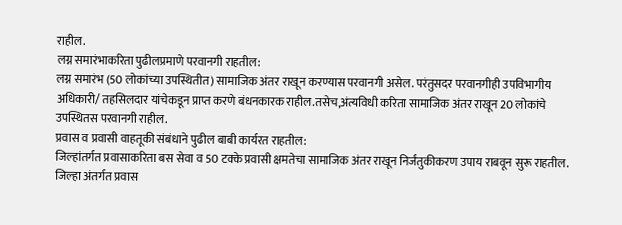राहील.
लग्न समारंभाकरिता पुढीलप्रमाणे परवानगी राहतील:
लग्न समारंभ (50 लोकांच्या उपस्थितीत) सामाजिक अंतर राखून करण्यास परवानगी असेल. परंतुसदर परवानगीही उपविभागीय अधिकारी/ तहसिलदार यांचेकडून प्राप्त करणे बंधनकारक राहील.तसेच,अंत्यविधी करिता सामाजिक अंतर राखून 20 लोकांचे उपस्थितस परवानगी राहील.
प्रवास व प्रवासी वाहतूकी संबंधाने पुढील बाबी कार्यरत राहतील:
जिल्हांतर्गत प्रवासाकरिता बस सेवा व 50 टक्के प्रवासी क्षमतेचा सामाजिक अंतर राखून निर्जंतुकीकरण उपाय राबवून सुरू राहतील.
जिल्हा अंतर्गत प्रवास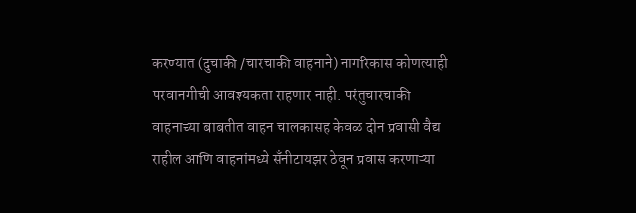करण्यात (दुचाकी /चारचाकी वाहनाने) नागरिकास कोणत्याही परवानगीची आवश्यकता राहणार नाही. परंतुचारचाकी वाहनाच्या बाबतीत वाहन चालकासह केवळ दोन प्रवासी वैद्य राहील आणि वाहनांमध्ये सँनीटायझर ठेवून प्रवास करणाऱ्या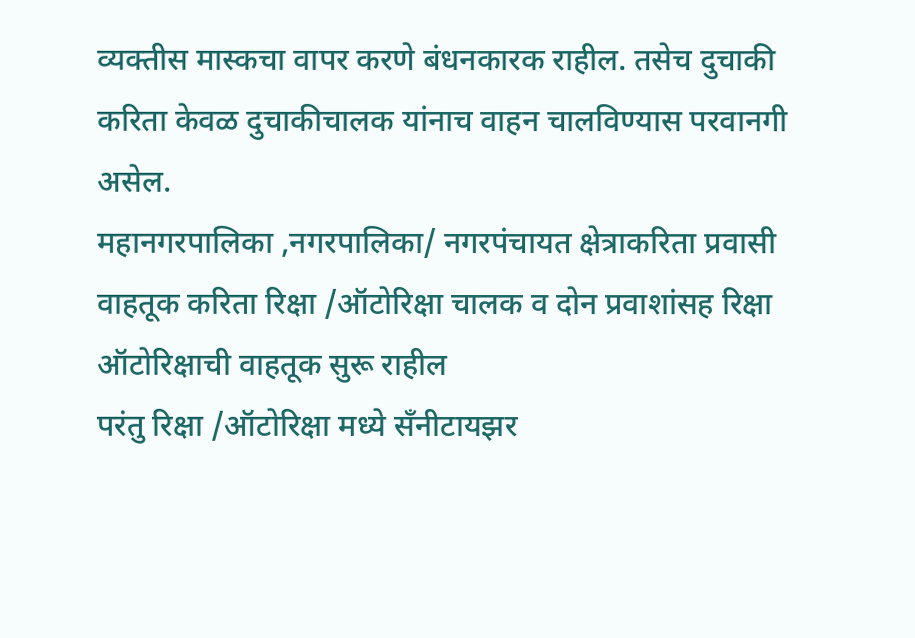व्यक्तीस मास्कचा वापर करणे बंधनकारक राहील. तसेच दुचाकी करिता केवळ दुचाकीचालक यांनाच वाहन चालविण्यास परवानगी असेल.
महानगरपालिका ,नगरपालिका/ नगरपंचायत क्षेत्राकरिता प्रवासी वाहतूक करिता रिक्षा /ऑटोरिक्षा चालक व दोन प्रवाशांसह रिक्षा ऑटोरिक्षाची वाहतूक सुरू राहील
परंतु रिक्षा /ऑटोरिक्षा मध्ये सँनीटायझर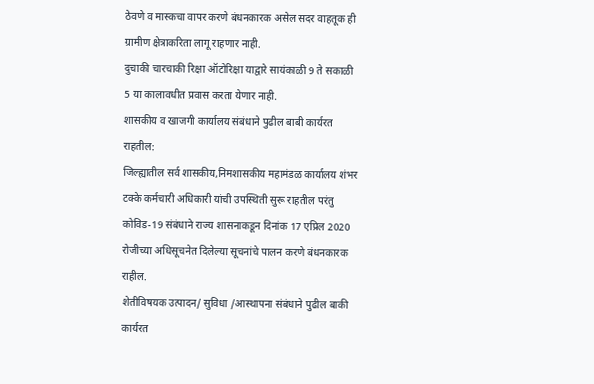ठेवणे व मास्कचा वापर करणे बंधनकारक असेल सदर वाहतूक ही ग्रामीण क्षेत्राकरिता लागू राहणार नाही.
दुचाकी चारचाकी रिक्षा ऑटोरिक्षा याद्वारे सायंकाळी 9 ते सकाळी 5 या कालावधीत प्रवास करता येणार नाही.
शासकीय व खाजगी कार्यालय संबंधाने पुढील बाबी कार्यरत राहतील:
जिल्ह्यातील सर्व शासकीय,निमशासकीय महामंडळ कार्यालय शंभर टक्के कर्मचारी अधिकारी यांची उपस्थिती सुरू राहतील परंतु कोविड-19 संबंधाने राज्य शासनाकडून दिनांक 17 एप्रिल 2020 रोजीच्या अधिसूचनेत दिलेल्या सूचनांचे पालन करणे बंधनकारक राहील.
शेतीविषयक उत्पादन/ सुविधा /आस्थापना संबंधाने पुढील बाकी कार्यरत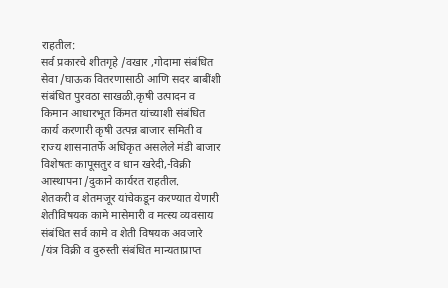राहतील:
सर्व प्रकारचे शीतगृहे /वखार ,गोदामा संबंधित सेवा /घाऊक वितरणासाठी आणि सदर बाबींशी संबंधित पुरवठा साखळी.कृषी उत्पादन व किमान आधारभूत किंमत यांच्याशी संबंधित कार्य करणारी कृषी उत्पन्न बाजार समिती व राज्य शासनातर्फे अधिकृत असलेले मंडी बाजार विशेषतः कापूसतुर व धान खरेदी,-विक्री आस्थापना /दुकाने कार्यरत राहतील.
शेतकरी व शेतमजूर यांचेकडून करण्यात येणारी शेतीविषयक कामे मासेमारी व मत्स्य व्यवसाय संबंधित सर्व कामे व शेती विषयक अवजारे /यंत्र विक्री व दुरुस्ती संबंधित मान्यताप्राप्त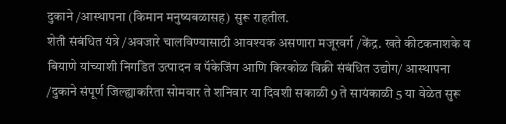दुकाने /आस्थापना (किमान मनुष्यबळासह) सुरू राहतील.
शेती संबंधित यंत्रे /अवजारे चालविण्यासाठी आवश्यक असणारा मजूरवर्ग /केंद्र. खते कीटकनाशके व बियाणे यांच्याशी निगडित उत्पादन व पॅकेजिंग आणि किरकोळ विक्री संबंधित उद्योग/ आस्थापना /दुकाने संपूर्ण जिल्ह्याकरिता सोमवार ते शनिवार या दिवशी सकाळी 9 ते सायंकाळी 5 या वेळेत सुरू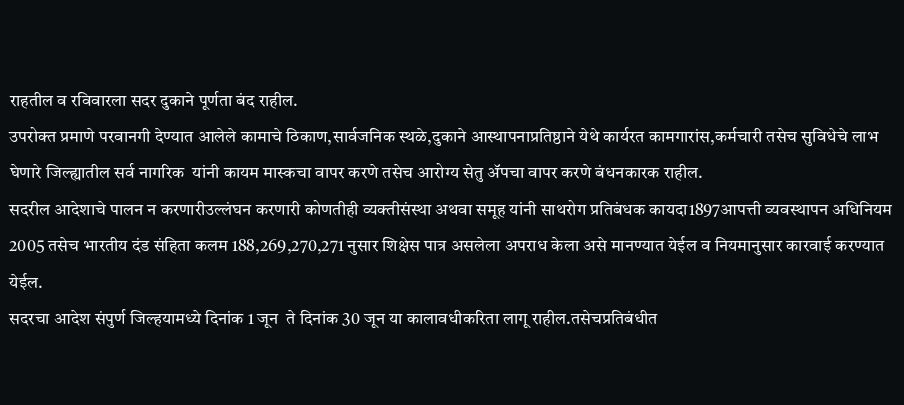राहतील व रविवारला सदर दुकाने पूर्णता बंद राहील.
उपरोक्त प्रमाणे परवानगी देण्यात आलेले कामाचे ठिकाण,सार्वजनिक स्थळे,दुकाने आस्थापनाप्रतिष्ठाने येथे कार्यरत कामगारांस,कर्मचारी तसेच सुविधेचे लाभ घेणारे जिल्ह्यातील सर्व नागरिक  यांनी कायम मास्कचा वापर करणे तसेच आरोग्य सेतु ॲपचा वापर करणे बंधनकारक राहील.
सदरील आदेशाचे पालन न करणारीउल्लंघन करणारी कोणतीही व्यक्तीसंस्था अथवा समूह यांनी साथरोग प्रतिबंधक कायदा1897आपत्ती व्यवस्थापन अधिनियम 2005 तसेच भारतीय दंड संहिता कलम 188,269,270,271 नुसार शिक्षेस पात्र असलेला अपराध केला असे मानण्यात येईल व नियमानुसार कारवाई करण्यात येईल.
सदरचा आदेश संपुर्ण जिल्हयामध्ये दिनांक 1 जून  ते दिनांक 30 जून या कालावधीकरिता लागू राहील.तसेचप्रतिबंधीत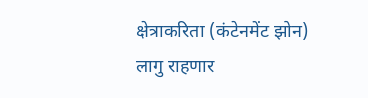क्षेत्राकरिता (कंटेनमेंट झोन) लागु राहणार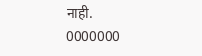नाही.
0000000